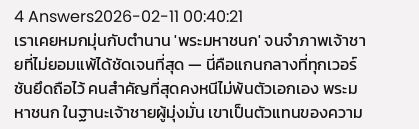4 Answers2026-02-11 00:40:21
เราเคยหมกมุ่นกับตำนาน 'พระมหาชนก' จนจำภาพเจ้าชายที่ไม่ยอมแพ้ได้ชัดเจนที่สุด — นี่คือแกนกลางที่ทุกเวอร์ชันยึดถือไว้ คนสำคัญที่สุดคงหนีไม่พ้นตัวเอกเอง พระมหาชนก ในฐานะเจ้าชายผู้มุ่งมั่น เขาเป็นตัวแทนของความ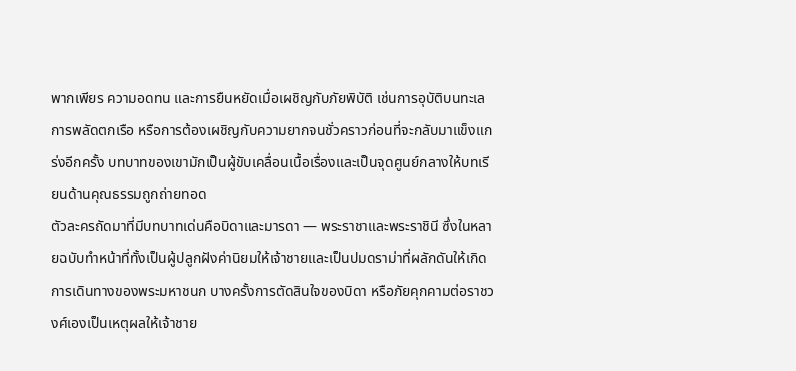พากเพียร ความอดทน และการยืนหยัดเมื่อเผชิญกับภัยพิบัติ เช่นการอุบัติบนทะเล การพลัดตกเรือ หรือการต้องเผชิญกับความยากจนชั่วคราวก่อนที่จะกลับมาแข็งแกร่งอีกครั้ง บทบาทของเขามักเป็นผู้ขับเคลื่อนเนื้อเรื่องและเป็นจุดศูนย์กลางให้บทเรียนด้านคุณธรรมถูกถ่ายทอด
ตัวละครถัดมาที่มีบทบาทเด่นคือบิดาและมารดา — พระราชาและพระราชินี ซึ่งในหลายฉบับทำหน้าที่ทั้งเป็นผู้ปลูกฝังค่านิยมให้เจ้าชายและเป็นปมดราม่าที่ผลักดันให้เกิดการเดินทางของพระมหาชนก บางครั้งการตัดสินใจของบิดา หรือภัยคุกคามต่อราชวงศ์เองเป็นเหตุผลให้เจ้าชาย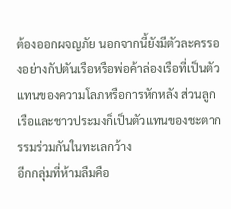ต้องออกผจญภัย นอกจากนี้ยังมีตัวละครรองอย่างกัปตันเรือหรือพ่อค้าล่องเรือที่เป็นตัวแทนของความโลภหรือการหักหลัง ส่วนลูกเรือและชาวประมงก็เป็นตัวแทนของชะตากรรมร่วมกันในทะเลกว้าง
อีกกลุ่มที่ห้ามลืมคือ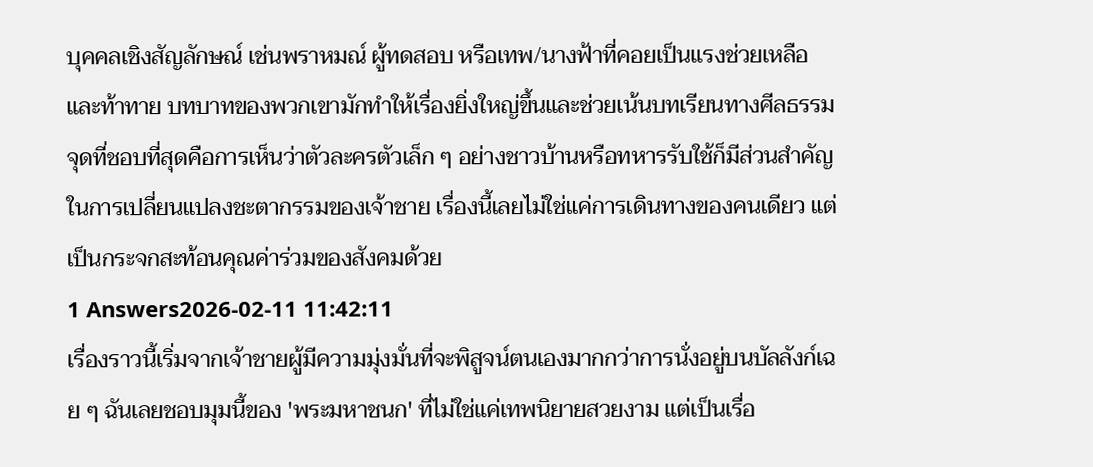บุคคลเชิงสัญลักษณ์ เช่นพราหมณ์ ผู้ทดสอบ หรือเทพ/นางฟ้าที่คอยเป็นแรงช่วยเหลือและท้าทาย บทบาทของพวกเขามักทำให้เรื่องยิ่งใหญ่ขึ้นและช่วยเน้นบทเรียนทางศีลธรรม จุดที่ชอบที่สุดคือการเห็นว่าตัวละครตัวเล็ก ๆ อย่างชาวบ้านหรือทหารรับใช้ก็มีส่วนสำคัญในการเปลี่ยนแปลงชะตากรรมของเจ้าชาย เรื่องนี้เลยไม่ใช่แค่การเดินทางของคนเดียว แต่เป็นกระจกสะท้อนคุณค่าร่วมของสังคมด้วย
1 Answers2026-02-11 11:42:11
เรื่องราวนี้เริ่มจากเจ้าชายผู้มีความมุ่งมั่นที่จะพิสูจน์ตนเองมากกว่าการนั่งอยู่บนบัลลังก์เฉย ๆ ฉันเลยชอบมุมนี้ของ 'พระมหาชนก' ที่ไม่ใช่แค่เทพนิยายสวยงาม แต่เป็นเรื่อ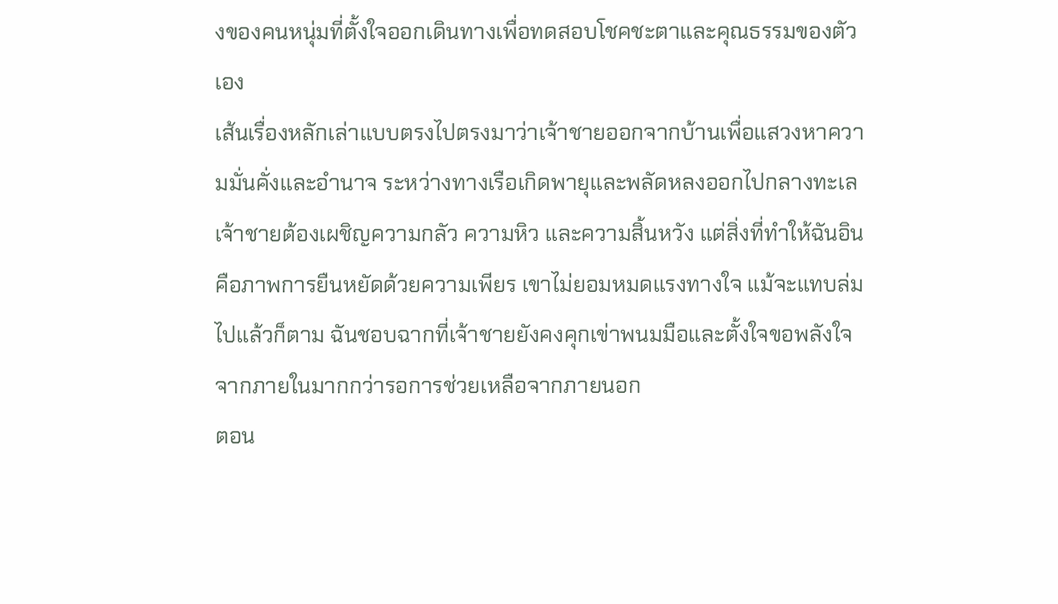งของคนหนุ่มที่ตั้งใจออกเดินทางเพื่อทดสอบโชคชะตาและคุณธรรมของตัวเอง
เส้นเรื่องหลักเล่าแบบตรงไปตรงมาว่าเจ้าชายออกจากบ้านเพื่อแสวงหาความมั่นคั่งและอำนาจ ระหว่างทางเรือเกิดพายุและพลัดหลงออกไปกลางทะเล เจ้าชายต้องเผชิญความกลัว ความหิว และความสิ้นหวัง แต่สิ่งที่ทำให้ฉันอินคือภาพการยืนหยัดด้วยความเพียร เขาไม่ยอมหมดแรงทางใจ แม้จะแทบล่มไปแล้วก็ตาม ฉันชอบฉากที่เจ้าชายยังคงคุกเข่าพนมมือและตั้งใจขอพลังใจจากภายในมากกว่ารอการช่วยเหลือจากภายนอก
ตอน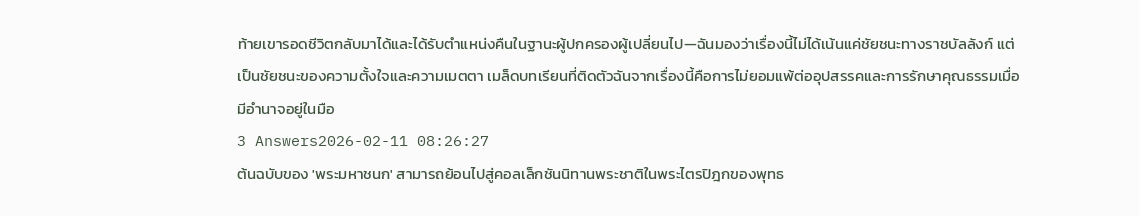ท้ายเขารอดชีวิตกลับมาได้และได้รับตำแหน่งคืนในฐานะผู้ปกครองผู้เปลี่ยนไป—ฉันมองว่าเรื่องนี้ไม่ได้เน้นแค่ชัยชนะทางราชบัลลังก์ แต่เป็นชัยชนะของความตั้งใจและความเมตตา เมล็ดบทเรียนที่ติดตัวฉันจากเรื่องนี้คือการไม่ยอมแพ้ต่ออุปสรรคและการรักษาคุณธรรมเมื่อมีอำนาจอยู่ในมือ
3 Answers2026-02-11 08:26:27
ต้นฉบับของ 'พระมหาชนก' สามารถย้อนไปสู่คอลเล็กชันนิทานพระชาติในพระไตรปิฎกของพุทธ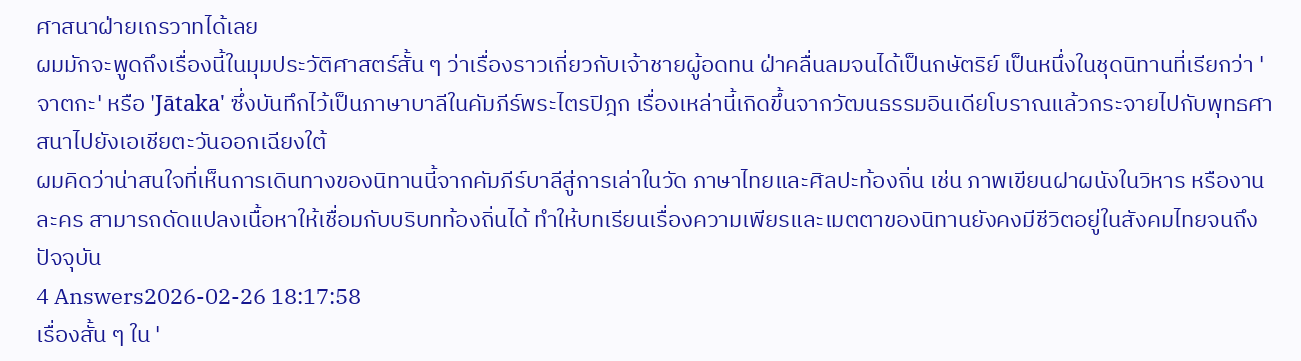ศาสนาฝ่ายเถรวาทได้เลย
ผมมักจะพูดถึงเรื่องนี้ในมุมประวัติศาสตร์สั้น ๆ ว่าเรื่องราวเกี่ยวกับเจ้าชายผู้อดทน ฝ่าคลื่นลมจนได้เป็นกษัตริย์ เป็นหนึ่งในชุดนิทานที่เรียกว่า 'จาตกะ' หรือ 'Jātaka' ซึ่งบันทึกไว้เป็นภาษาบาลีในคัมภีร์พระไตรปิฎก เรื่องเหล่านี้เกิดขึ้นจากวัฒนธรรมอินเดียโบราณแล้วกระจายไปกับพุทธศาสนาไปยังเอเชียตะวันออกเฉียงใต้
ผมคิดว่าน่าสนใจที่เห็นการเดินทางของนิทานนี้จากคัมภีร์บาลีสู่การเล่าในวัด ภาษาไทยและศิลปะท้องถิ่น เช่น ภาพเขียนฝาผนังในวิหาร หรืองานละคร สามารถดัดแปลงเนื้อหาให้เชื่อมกับบริบทท้องถิ่นได้ ทำให้บทเรียนเรื่องความเพียรและเมตตาของนิทานยังคงมีชีวิตอยู่ในสังคมไทยจนถึงปัจจุบัน
4 Answers2026-02-26 18:17:58
เรื่องสั้น ๆ ใน '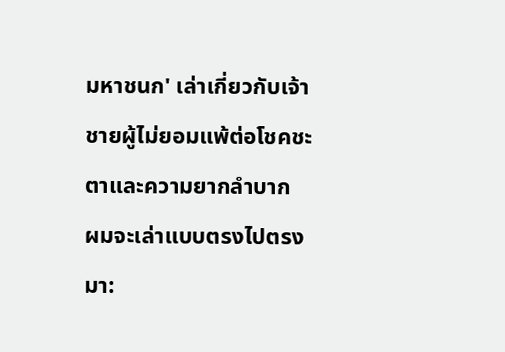มหาชนก' เล่าเกี่ยวกับเจ้าชายผู้ไม่ยอมแพ้ต่อโชคชะตาและความยากลำบาก
ผมจะเล่าแบบตรงไปตรงมา: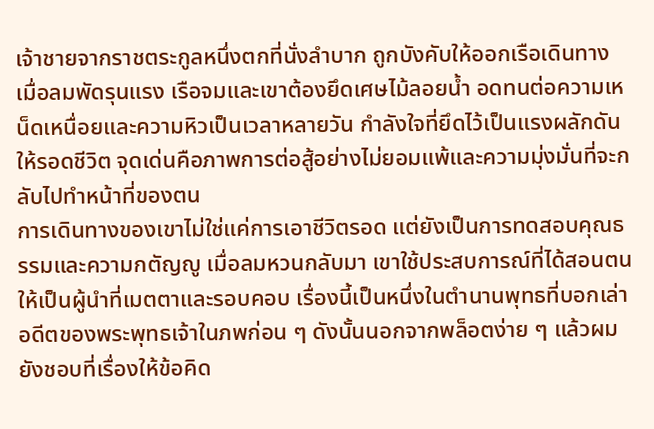เจ้าชายจากราชตระกูลหนึ่งตกที่นั่งลำบาก ถูกบังคับให้ออกเรือเดินทาง เมื่อลมพัดรุนแรง เรือจมและเขาต้องยึดเศษไม้ลอยน้ำ อดทนต่อความเหน็ดเหนื่อยและความหิวเป็นเวลาหลายวัน กำลังใจที่ยึดไว้เป็นแรงผลักดันให้รอดชีวิต จุดเด่นคือภาพการต่อสู้อย่างไม่ยอมแพ้และความมุ่งมั่นที่จะกลับไปทำหน้าที่ของตน
การเดินทางของเขาไม่ใช่แค่การเอาชีวิตรอด แต่ยังเป็นการทดสอบคุณธรรมและความกตัญญู เมื่อลมหวนกลับมา เขาใช้ประสบการณ์ที่ได้สอนตนให้เป็นผู้นำที่เมตตาและรอบคอบ เรื่องนี้เป็นหนึ่งในตำนานพุทธที่บอกเล่าอดีตของพระพุทธเจ้าในภพก่อน ๆ ดังนั้นนอกจากพล็อตง่าย ๆ แล้วผมยังชอบที่เรื่องให้ข้อคิด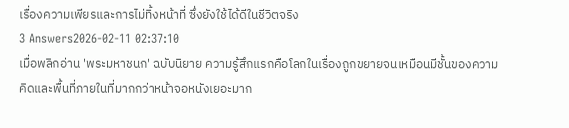เรื่องความเพียรและการไม่ทิ้งหน้าที่ ซึ่งยังใช้ได้ดีในชีวิตจริง
3 Answers2026-02-11 02:37:10
เมื่อพลิกอ่าน 'พระมหาชนก' ฉบับนิยาย ความรู้สึกแรกคือโลกในเรื่องถูกขยายจนเหมือนมีชั้นของความคิดและพื้นที่ภายในที่มากกว่าหน้าจอหนังเยอะมาก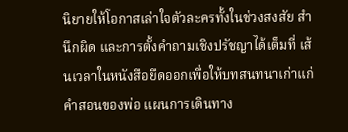นิยายให้โอกาสเล่าใจตัวละครทั้งในช่วงสงสัย สำนึกผิด และการตั้งคำถามเชิงปรัชญาได้เต็มที่ เส้นเวลาในหนังสือยืดออกเพื่อให้บทสนทนาเก่าแก่ คำสอนของพ่อ แผนการเดินทาง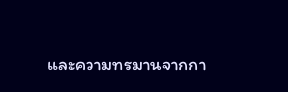และความทรมานจากกา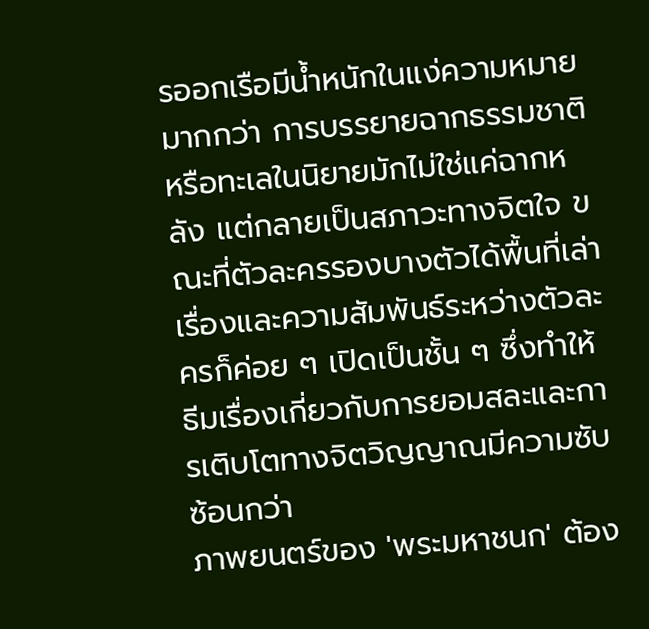รออกเรือมีน้ำหนักในแง่ความหมายมากกว่า การบรรยายฉากธรรมชาติหรือทะเลในนิยายมักไม่ใช่แค่ฉากหลัง แต่กลายเป็นสภาวะทางจิตใจ ขณะที่ตัวละครรองบางตัวได้พื้นที่เล่าเรื่องและความสัมพันธ์ระหว่างตัวละครก็ค่อย ๆ เปิดเป็นชั้น ๆ ซึ่งทำให้ธีมเรื่องเกี่ยวกับการยอมสละและการเติบโตทางจิตวิญญาณมีความซับซ้อนกว่า
ภาพยนตร์ของ 'พระมหาชนก' ต้อง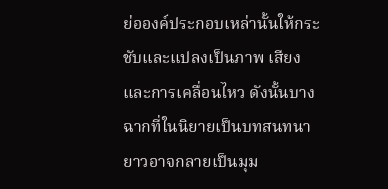ย่อองค์ประกอบเหล่านั้นให้กระชับและแปลงเป็นภาพ เสียง และการเคลื่อนไหว ดังนั้นบางฉากที่ในนิยายเป็นบทสนทนายาวอาจกลายเป็นมุม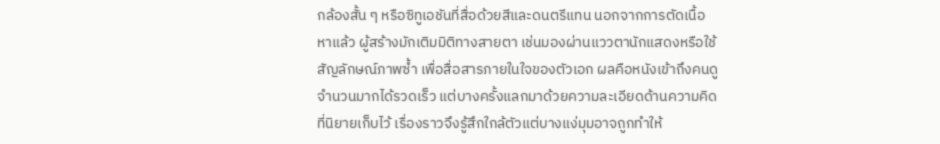กล้องสั้น ๆ หรือซิทูเอชันที่สื่อด้วยสีและดนตรีแทน นอกจากการตัดเนื้อหาแล้ว ผู้สร้างมักเติมมิติทางสายตา เช่นมองผ่านแววตานักแสดงหรือใช้สัญลักษณ์ภาพซ้ำ เพื่อสื่อสารภายในใจของตัวเอก ผลคือหนังเข้าถึงคนดูจำนวนมากได้รวดเร็ว แต่บางครั้งแลกมาด้วยความละเอียดด้านความคิดที่นิยายเก็บไว้ เรื่องราวจึงรู้สึกใกล้ตัวแต่บางแง่มุมอาจถูกทำให้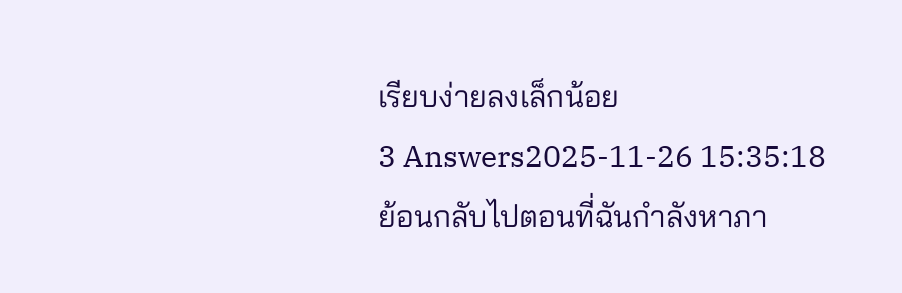เรียบง่ายลงเล็กน้อย
3 Answers2025-11-26 15:35:18
ย้อนกลับไปตอนที่ฉันกำลังหาภา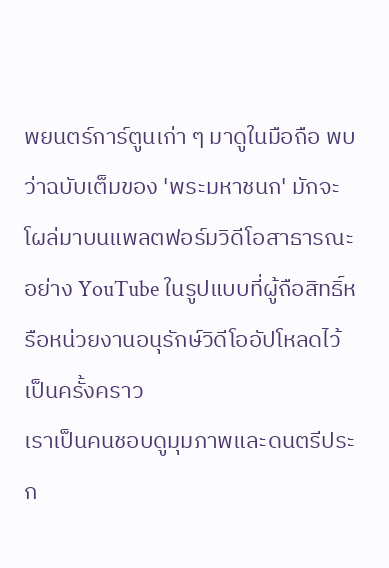พยนตร์การ์ตูนเก่า ๆ มาดูในมือถือ พบว่าฉบับเต็มของ 'พระมหาชนก' มักจะโผล่มาบนแพลตฟอร์มวิดีโอสาธารณะอย่าง YouTube ในรูปแบบที่ผู้ถือสิทธิ์หรือหน่วยงานอนุรักษ์วิดีโออัปโหลดไว้เป็นครั้งคราว
เราเป็นคนชอบดูมุมภาพและดนตรีประก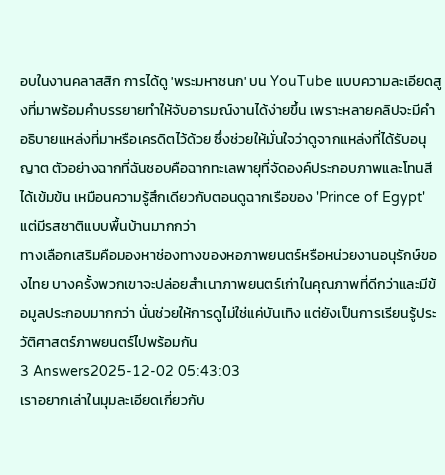อบในงานคลาสสิก การได้ดู 'พระมหาชนก' บน YouTube แบบความละเอียดสูงที่มาพร้อมคำบรรยายทำให้จับอารมณ์งานได้ง่ายขึ้น เพราะหลายคลิปจะมีคำอธิบายแหล่งที่มาหรือเครดิตไว้ด้วย ซึ่งช่วยให้มั่นใจว่าดูจากแหล่งที่ได้รับอนุญาต ตัวอย่างฉากที่ฉันชอบคือฉากทะเลพายุที่จัดองค์ประกอบภาพและโทนสีได้เข้มข้น เหมือนความรู้สึกเดียวกับตอนดูฉากเรือของ 'Prince of Egypt' แต่มีรสชาติแบบพื้นบ้านมากกว่า
ทางเลือกเสริมคือมองหาช่องทางของหอภาพยนตร์หรือหน่วยงานอนุรักษ์ของไทย บางครั้งพวกเขาจะปล่อยสำเนาภาพยนตร์เก่าในคุณภาพที่ดีกว่าและมีข้อมูลประกอบมากกว่า นั่นช่วยให้การดูไม่ใช่แค่บันเทิง แต่ยังเป็นการเรียนรู้ประวัติศาสตร์ภาพยนตร์ไปพร้อมกัน
3 Answers2025-12-02 05:43:03
เราอยากเล่าในมุมละเอียดเกี่ยวกับ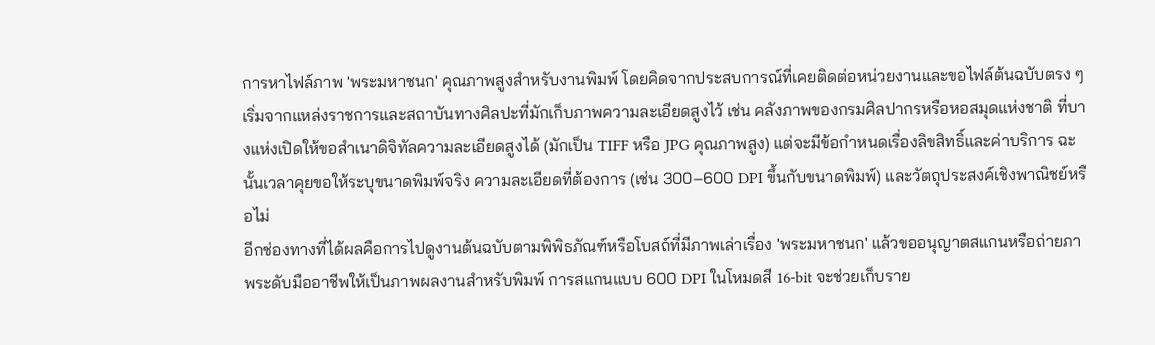การหาไฟล์ภาพ 'พระมหาชนก' คุณภาพสูงสำหรับงานพิมพ์ โดยคิดจากประสบการณ์ที่เคยติดต่อหน่วยงานและขอไฟล์ต้นฉบับตรง ๆ
เริ่มจากแหล่งราชการและสถาบันทางศิลปะที่มักเก็บภาพความละเอียดสูงไว้ เช่น คลังภาพของกรมศิลปากรหรือหอสมุดแห่งชาติ ที่บางแห่งเปิดให้ขอสำเนาดิจิทัลความละเอียดสูงได้ (มักเป็น TIFF หรือ JPG คุณภาพสูง) แต่จะมีข้อกำหนดเรื่องลิขสิทธิ์และค่าบริการ ฉะนั้นเวลาคุยขอให้ระบุขนาดพิมพ์จริง ความละเอียดที่ต้องการ (เช่น 300–600 DPI ขึ้นกับขนาดพิมพ์) และวัตถุประสงค์เชิงพาณิชย์หรือไม่
อีกช่องทางที่ได้ผลคือการไปดูงานต้นฉบับตามพิพิธภัณฑ์หรือโบสถ์ที่มีภาพเล่าเรื่อง 'พระมหาชนก' แล้วขออนุญาตสแกนหรือถ่ายภาพระดับมืออาชีพให้เป็นภาพผลงานสำหรับพิมพ์ การสแกนแบบ 600 DPI ในโหมดสี 16-bit จะช่วยเก็บราย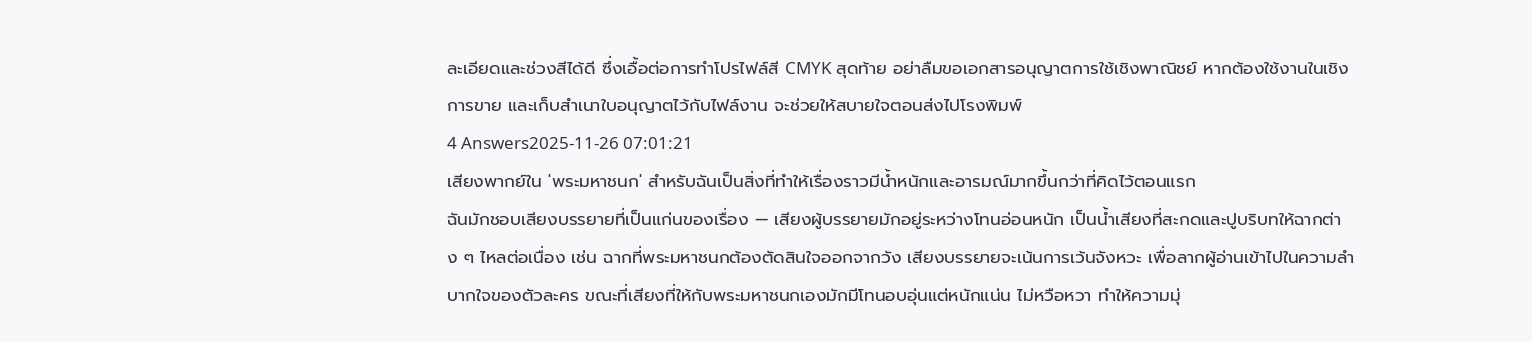ละเอียดและช่วงสีได้ดี ซึ่งเอื้อต่อการทำโปรไฟล์สี CMYK สุดท้าย อย่าลืมขอเอกสารอนุญาตการใช้เชิงพาณิชย์ หากต้องใช้งานในเชิงการขาย และเก็บสำเนาใบอนุญาตไว้กับไฟล์งาน จะช่วยให้สบายใจตอนส่งไปโรงพิมพ์
4 Answers2025-11-26 07:01:21
เสียงพากย์ใน 'พระมหาชนก' สำหรับฉันเป็นสิ่งที่ทำให้เรื่องราวมีน้ำหนักและอารมณ์มากขึ้นกว่าที่คิดไว้ตอนแรก
ฉันมักชอบเสียงบรรยายที่เป็นแก่นของเรื่อง — เสียงผู้บรรยายมักอยู่ระหว่างโทนอ่อนหนัก เป็นน้ำเสียงที่สะกดและปูบริบทให้ฉากต่าง ๆ ไหลต่อเนื่อง เช่น ฉากที่พระมหาชนกต้องตัดสินใจออกจากวัง เสียงบรรยายจะเน้นการเว้นจังหวะ เพื่อลากผู้อ่านเข้าไปในความลำบากใจของตัวละคร ขณะที่เสียงที่ให้กับพระมหาชนกเองมักมีโทนอบอุ่นแต่หนักแน่น ไม่หวือหวา ทำให้ความมุ่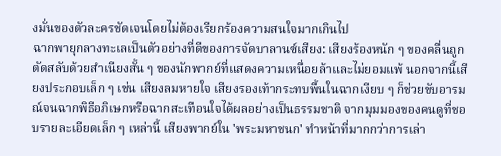งมั่นของตัวละครชัดเจนโดยไม่ต้องเรียกร้องความสนใจมากเกินไป
ฉากพายุกลางทะเลเป็นตัวอย่างที่ดีของการจัดบาลานซ์เสียง: เสียงร้องหนัก ๆ ของคลื่นถูกตัดสลับด้วยสำเนียงสั้น ๆ ของนักพากย์ที่แสดงความเหนื่อยล้าและไม่ยอมแพ้ นอกจากนี้เสียงประกอบเล็ก ๆ เช่น เสียงลมหายใจ เสียงรองเท้ากระทบพื้นในฉากเงียบ ๆ ก็ช่วยขับอารมณ์จนฉากพิธีอภิเษกหรือฉากสะเทือนใจได้ผลอย่างเป็นธรรมชาติ จากมุมมองของคนดูที่ชอบรายละเอียดเล็ก ๆ เหล่านี้ เสียงพากย์ใน 'พระมหาชนก' ทำหน้าที่มากกว่าการเล่า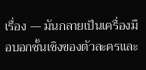เรื่อง — มันกลายเป็นเครื่องมือบอกชั้นเชิงของตัวละครและ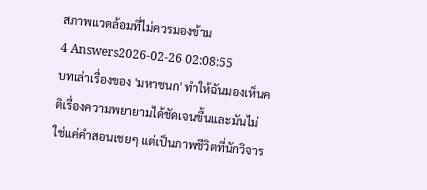สภาพแวดล้อมที่ไม่ควรมองข้าม
4 Answers2026-02-26 02:08:55
บทเล่าเรื่องของ 'มหาชนก' ทำให้ฉันมองเห็นคติเรื่องความพยายามได้ชัดเจนขึ้นและมันไม่ใช่แค่คำสอนเชยๆ แต่เป็นภาพชีวิตที่นักวิจาร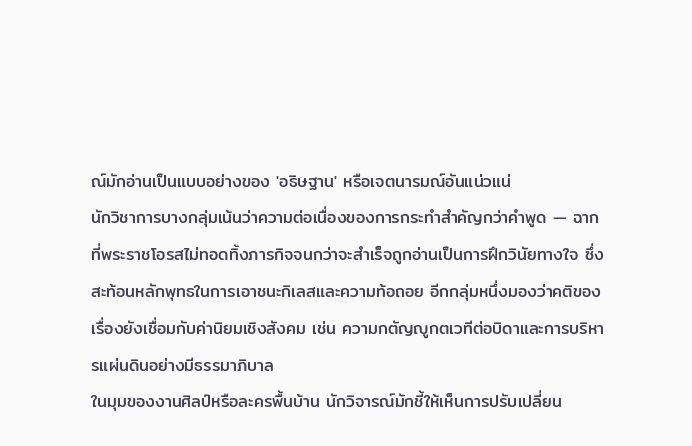ณ์มักอ่านเป็นแบบอย่างของ 'อธิษฐาน' หรือเจตนารมณ์อันแน่วแน่
นักวิชาการบางกลุ่มเน้นว่าความต่อเนื่องของการกระทำสำคัญกว่าคำพูด — ฉากที่พระราชโอรสไม่ทอดทิ้งภารกิจจนกว่าจะสำเร็จถูกอ่านเป็นการฝึกวินัยทางใจ ซึ่งสะท้อนหลักพุทธในการเอาชนะกิเลสและความท้อถอย อีกกลุ่มหนึ่งมองว่าคติของเรื่องยังเชื่อมกับค่านิยมเชิงสังคม เช่น ความกตัญญูกตเวทีต่อบิดาและการบริหารแผ่นดินอย่างมีธรรมาภิบาล
ในมุมของงานศิลป์หรือละครพื้นบ้าน นักวิจารณ์มักชี้ให้เห็นการปรับเปลี่ยน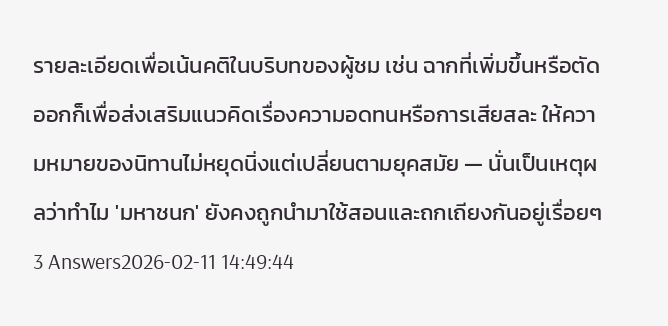รายละเอียดเพื่อเน้นคติในบริบทของผู้ชม เช่น ฉากที่เพิ่มขึ้นหรือตัดออกก็เพื่อส่งเสริมแนวคิดเรื่องความอดทนหรือการเสียสละ ให้ความหมายของนิทานไม่หยุดนิ่งแต่เปลี่ยนตามยุคสมัย — นั่นเป็นเหตุผลว่าทำไม 'มหาชนก' ยังคงถูกนำมาใช้สอนและถกเถียงกันอยู่เรื่อยๆ
3 Answers2026-02-11 14:49:44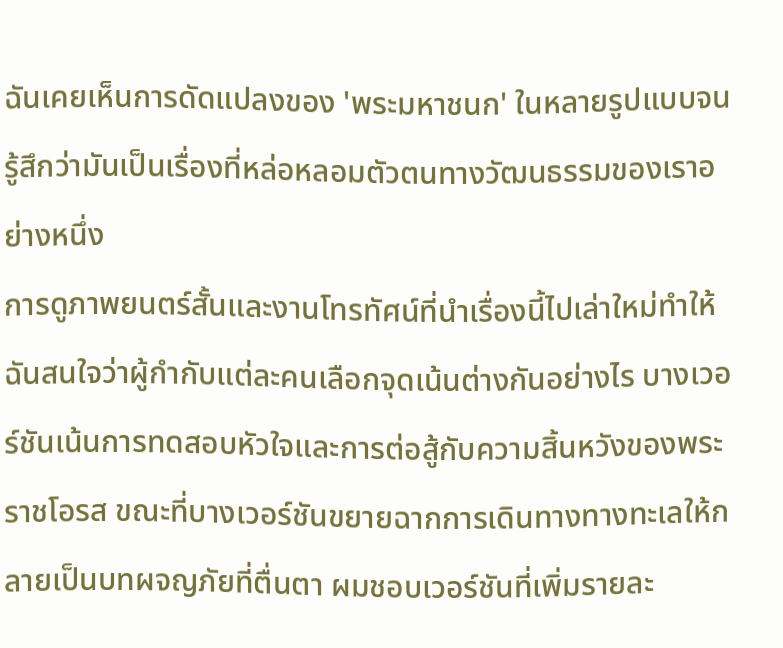ฉันเคยเห็นการดัดแปลงของ 'พระมหาชนก' ในหลายรูปแบบจนรู้สึกว่ามันเป็นเรื่องที่หล่อหลอมตัวตนทางวัฒนธรรมของเราอย่างหนึ่ง
การดูภาพยนตร์สั้นและงานโทรทัศน์ที่นำเรื่องนี้ไปเล่าใหม่ทำให้ฉันสนใจว่าผู้กำกับแต่ละคนเลือกจุดเน้นต่างกันอย่างไร บางเวอร์ชันเน้นการทดสอบหัวใจและการต่อสู้กับความสิ้นหวังของพระราชโอรส ขณะที่บางเวอร์ชันขยายฉากการเดินทางทางทะเลให้กลายเป็นบทผจญภัยที่ตื่นตา ผมชอบเวอร์ชันที่เพิ่มรายละ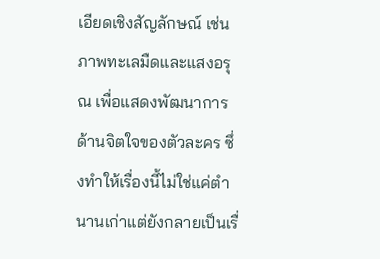เอียดเชิงสัญลักษณ์ เช่นภาพทะเลมืดและแสงอรุณ เพื่อแสดงพัฒนาการด้านจิตใจของตัวละคร ซึ่งทำให้เรื่องนี้ไม่ใช่แค่ตำนานเก่าแต่ยังกลายเป็นเรื่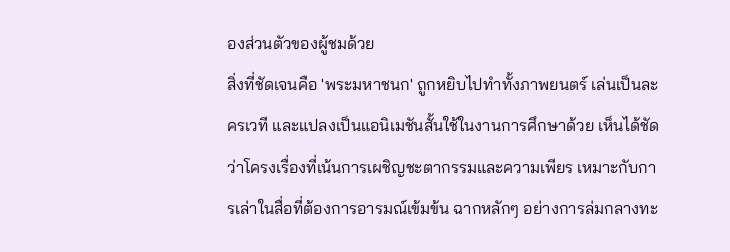องส่วนตัวของผู้ชมด้วย
สิ่งที่ชัดเจนคือ 'พระมหาชนก' ถูกหยิบไปทำทั้งภาพยนตร์ เล่นเป็นละครเวที และแปลงเป็นแอนิเมชันสั้นใช้ในงานการศึกษาด้วย เห็นได้ชัดว่าโครงเรื่องที่เน้นการเผชิญชะตากรรมและความเพียร เหมาะกับการเล่าในสื่อที่ต้องการอารมณ์เข้มข้น ฉากหลักๆ อย่างการล่มกลางทะ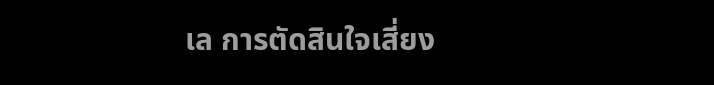เล การตัดสินใจเสี่ยง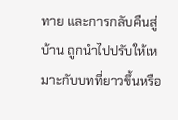ทาย และการกลับคืนสู่บ้าน ถูกนำไปปรับให้เหมาะกับบทที่ยาวขึ้นหรือ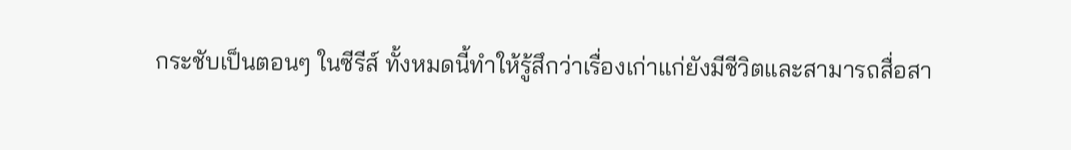กระชับเป็นตอนๆ ในซีรีส์ ทั้งหมดนี้ทำให้รู้สึกว่าเรื่องเก่าแก่ยังมีชีวิตและสามารถสื่อสา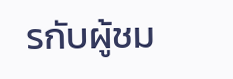รกับผู้ชม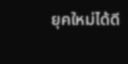ยุคใหม่ได้ดี